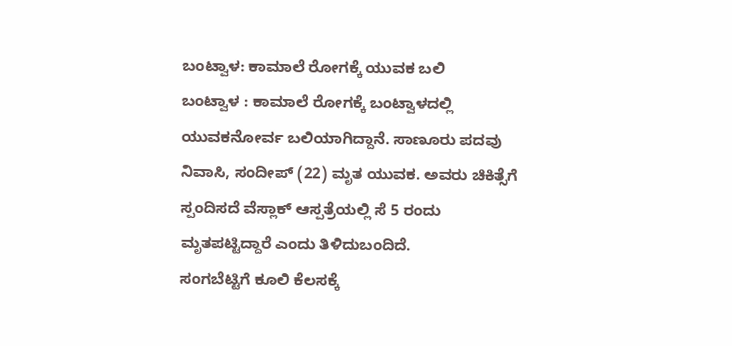ಬಂಟ್ವಾಳ: ಕಾಮಾಲೆ ರೋಗಕ್ಕೆ ಯುವಕ ಬಲಿ
ಬಂಟ್ವಾಳ : ಕಾಮಾಲೆ ರೋಗಕ್ಕೆ ಬಂಟ್ವಾಳದಲ್ಲಿ ಯುವಕನೋರ್ವ ಬಲಿಯಾಗಿದ್ದಾನೆ. ಸಾಣೂರು ಪದವು ನಿವಾಸಿ, ಸಂದೀಪ್ (22) ಮೃತ ಯುವಕ. ಅವರು ಚಿಕಿತ್ಸೆಗೆ ಸ್ಪಂದಿಸದೆ ವೆಸ್ಲಾಕ್ ಆಸ್ಪತ್ರೆಯಲ್ಲಿ ಸೆ 5 ರಂದು ಮೃತಪಟ್ಟಿದ್ದಾರೆ ಎಂದು ತಿಳಿದುಬಂದಿದೆ.
ಸಂಗಬೆಟ್ಟಿಗೆ ಕೂಲಿ ಕೆಲಸಕ್ಕೆ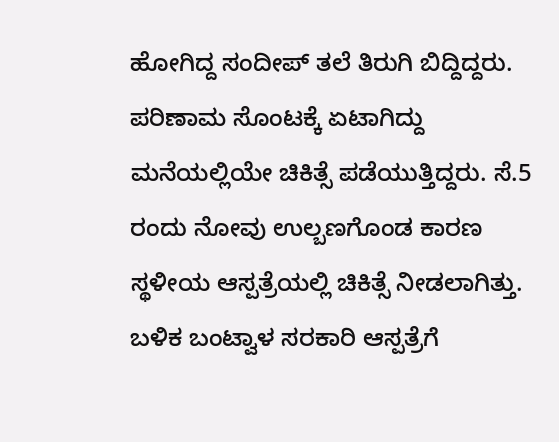ಹೋಗಿದ್ದ ಸಂದೀಪ್ ತಲೆ ತಿರುಗಿ ಬಿದ್ದಿದ್ದರು. ಪರಿಣಾಮ ಸೊಂಟಕ್ಕೆ ಏಟಾಗಿದ್ದು ಮನೆಯಲ್ಲಿಯೇ ಚಿಕಿತ್ಸೆ ಪಡೆಯುತ್ತಿದ್ದರು. ಸೆ.5 ರಂದು ನೋವು ಉಲ್ಬಣಗೊಂಡ ಕಾರಣ ಸ್ಥಳೀಯ ಆಸ್ಪತ್ರೆಯಲ್ಲಿ ಚಿಕಿತ್ಸೆ ನೀಡಲಾಗಿತ್ತು. ಬಳಿಕ ಬಂಟ್ವಾಳ ಸರಕಾರಿ ಆಸ್ಪತ್ರೆಗೆ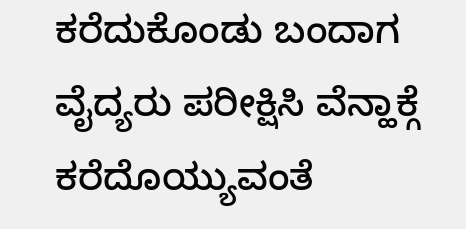ಕರೆದುಕೊಂಡು ಬಂದಾಗ ವೈದ್ಯರು ಪರೀಕ್ಷಿಸಿ ವೆನ್ಹಾಕ್ಗೆ ಕರೆದೊಯ್ಯುವಂತೆ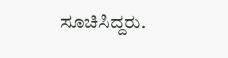ಸೂಚಿಸಿದ್ದರು.